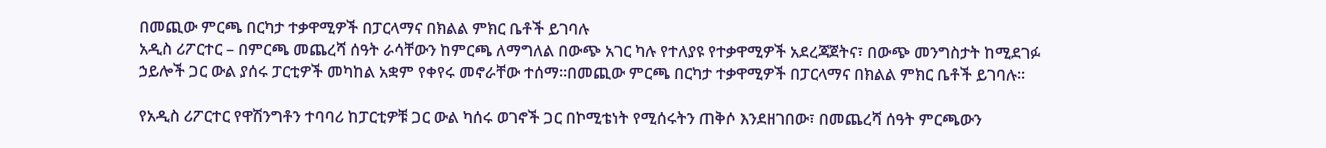በመጪው ምርጫ በርካታ ተቃዋሚዎች በፓርላማና በክልል ምክር ቤቶች ይገባሉ
አዲስ ሪፖርተር – በምርጫ መጨረሻ ሰዓት ራሳቸውን ከምርጫ ለማግለል በውጭ አገር ካሉ የተለያዩ የተቃዋሚዎች አደረጃጀትና፣ በውጭ መንግስታት ከሚደገፉ ኃይሎች ጋር ውል ያሰሩ ፓርቲዎች መካከል አቋም የቀየሩ መኖራቸው ተሰማ።በመጪው ምርጫ በርካታ ተቃዋሚዎች በፓርላማና በክልል ምክር ቤቶች ይገባሉ።

የአዲስ ሪፖርተር የዋሽንግቶን ተባባሪ ከፓርቲዎቹ ጋር ውል ካሰሩ ወገኖች ጋር በኮሚቴነት የሚሰሩትን ጠቅሶ እንደዘገበው፣ በመጨረሻ ሰዓት ምርጫውን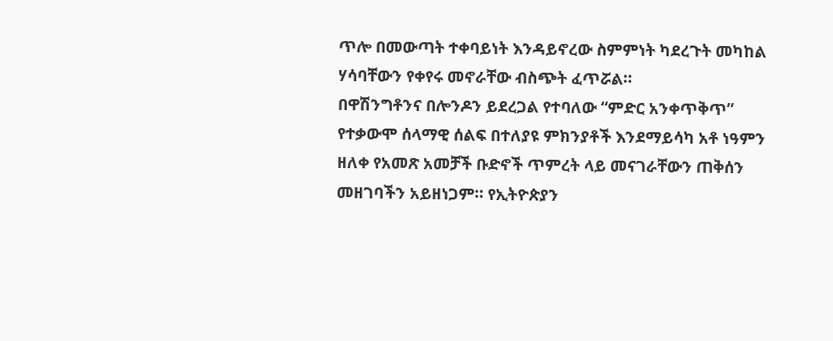ጥሎ በመውጣት ተቀባይነት እንዳይኖረው ስምምነት ካደረጉት መካከል ሃሳባቸውን የቀየሩ መኖራቸው ብስጭት ፈጥሯል።
በዋሽንግቶንና በሎንዶን ይደረጋል የተባለው “ምድር አንቀጥቅጥ” የተቃውሞ ሰላማዊ ሰልፍ በተለያዩ ምክንያቶች እንደማይሳካ አቶ ነዓምን ዘለቀ የአመጽ አመቻች ቡድኖች ጥምረት ላይ መናገራቸውን ጠቅሰን መዘገባችን አይዘነጋም። የኢትዮጵያን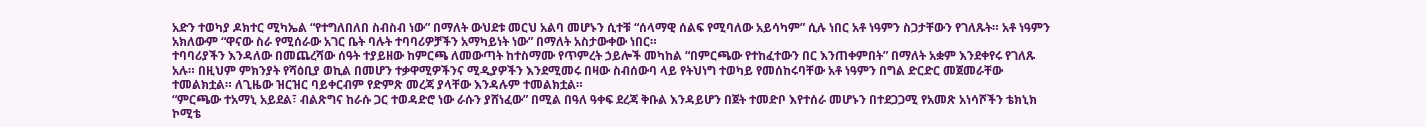አድን ተወካያ ዶክተር ሚካኤል “የተግለበለበ ስብስብ ነው” በማለት ውህደቱ መርህ አልባ መሆኑን ሲተቹ “ሰላማዊ ሰልፍ የሚባለው አይሳካም” ሲሉ ነበር አቶ ነዓምን ስጋታቸውን የገለጹት። አቶ ነዓምን አክለውም “ዋናው ስራ የሚሰራው አገር ቤት ባሉት ተባባሪዎቻችን አማካይነት ነው” በማለት አስታውቀው ነበር።
ተባባሪያችን እንዳለው በመጨረሻው ሰዓት ተያይዘው ከምርጫ ለመውጣት ከተስማሙ የጥምረት ኃይሎች መካከል “በምርጫው የተከፈተውን በር እንጠቀምበት” በማለት አቋም እንደቀየሩ የገለጹ አሉ። በዚህም ምክንያት የሻዕቢያ ወኪል በመሆን ተቃዋሚዎችንና ሚዲያዎችን እንደሚመሩ በዛው ስብሰውባ ላይ የትህነግ ተወካይ የመሰከሩባቸው አቶ ነዓምን በግል ድርድር መጀመራቸው ተመልክቷል። ለጊዜው ዝርዝር ባይቀርብም የድምጽ መረጃ ያላቸው እንዳሉም ተመልክቷል።
“ምርጫው ተአማኒ አይደል፣ ብልጽግና ከራሱ ጋር ተወዳድሮ ነው ራሱን ያሸነፈው” በሚል በዓለ ዓቀፍ ደረጃ ቅቡል እንዳይሆን በጀት ተመድቦ እየተሰራ መሆኑን በተደጋጋሚ የአመጽ አነሳሾችን ቴክኒክ ኮሚቴ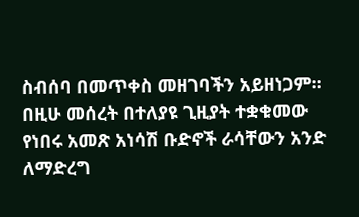ስብሰባ በመጥቀስ መዘገባችን አይዘነጋም።
በዚሁ መሰረት በተለያዩ ጊዚያት ተቋቁመው የነበሩ አመጽ አነሳሽ ቡድኖች ራሳቸውን አንድ ለማድረግ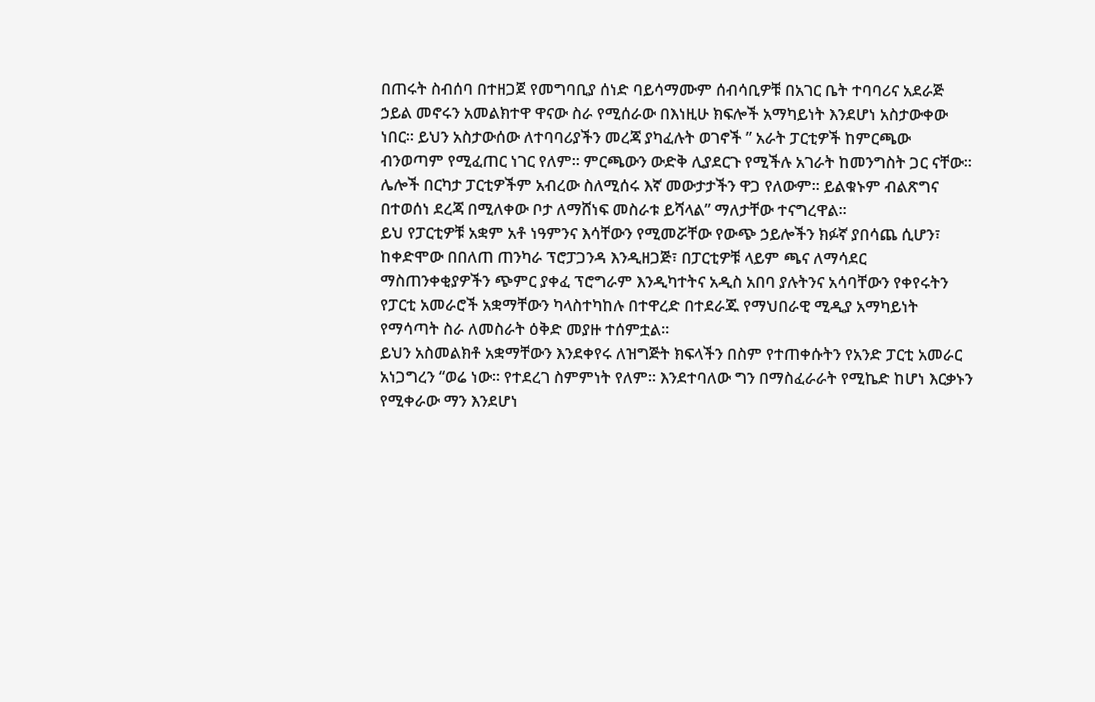በጠሩት ስብሰባ በተዘጋጀ የመግባቢያ ሰነድ ባይሳማሙም ሰብሳቢዎቹ በአገር ቤት ተባባሪና አደራጅ ኃይል መኖሩን አመልክተዋ ዋናው ስራ የሚሰራው በእነዚሁ ክፍሎች አማካይነት እንደሆነ አስታውቀው ነበር። ይህን አስታውሰው ለተባባሪያችን መረጃ ያካፈሉት ወገኖች ” አራት ፓርቲዎች ከምርጫው ብንወጣም የሚፈጠር ነገር የለም። ምርጫውን ውድቅ ሊያደርጉ የሚችሉ አገራት ከመንግስት ጋር ናቸው። ሌሎች በርካታ ፓርቲዎችም አብረው ስለሚሰሩ እኛ መውታታችን ዋጋ የለውም። ይልቁኑም ብልጽግና በተወሰነ ደረጃ በሚለቀው ቦታ ለማሸነፍ መስራቱ ይሻላል” ማለታቸው ተናግረዋል።
ይህ የፓርቲዎቹ አቋም አቶ ነዓምንና እሳቸውን የሚመሯቸው የውጭ ኃይሎችን ክፉኛ ያበሳጨ ሲሆን፣ ከቀድሞው በበለጠ ጠንካራ ፕሮፓጋንዳ እንዲዘጋጅ፣ በፓርቲዎቹ ላይም ጫና ለማሳደር ማስጠንቀቂያዎችን ጭምር ያቀፈ ፕሮግራም እንዲካተትና አዲስ አበባ ያሉትንና አሳባቸውን የቀየሩትን የፓርቲ አመራሮች አቋማቸውን ካላስተካከሉ በተዋረድ በተደራጁ የማህበራዊ ሚዲያ አማካይነት የማሳጣት ስራ ለመስራት ዕቅድ መያዙ ተሰምቷል።
ይህን አስመልክቶ አቋማቸውን እንደቀየሩ ለዝግጅት ክፍላችን በስም የተጠቀሱትን የአንድ ፓርቲ አመራር አነጋግረን “ወሬ ነው። የተደረገ ስምምነት የለም። እንደተባለው ግን በማስፈራራት የሚኬድ ከሆነ እርቃኑን የሚቀራው ማን እንደሆነ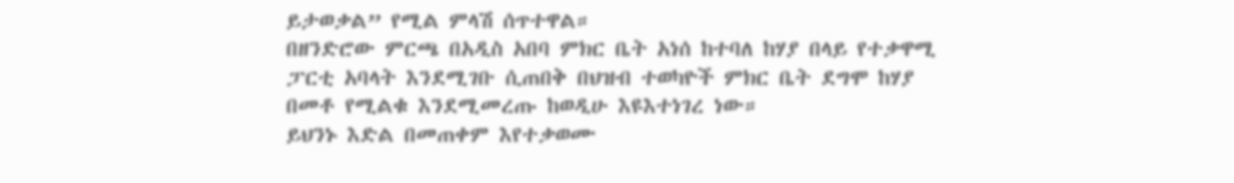ይታወቃል” የሚል ምላሽ ሰጥተዋል።
በዘንድሮው ምርጫ በአዲስ አበባ ምክር ቤት አነሰ ከተባለ ከሃያ በላይ የተቃዋሚ ፓርቲ አባላት እንደሚገቡ ሲጠበቅ በህዝብ ተወካዮች ምክር ቤት ደግሞ ከሃያ በመቶ የሚልቁ እንደሚመረጡ ከወዲሁ እዩእተነገረ ነው።
ይህንኑ እድል በመጠቀም እየተቃወሙ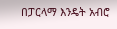በፓርላማ እንዴት አብሮ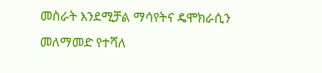መስራት እንደሚቻል ማሳየትና ዴሞክራሲን መለማመድ የተሻለ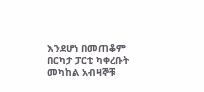እንደሆነ በመጠቆም በርካታ ፓርቲ ካቀረቡት መካከል አብዛኞቹ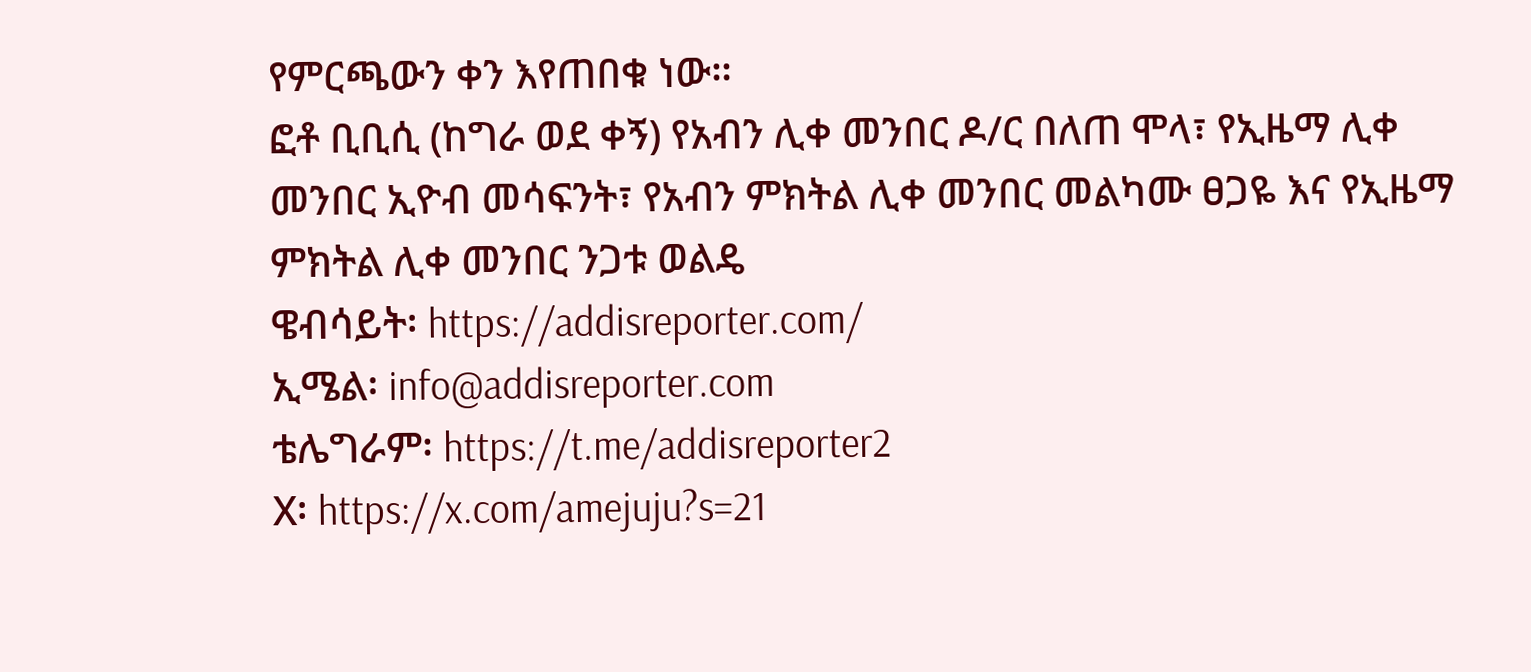የምርጫውን ቀን እየጠበቁ ነው።
ፎቶ ቢቢሲ (ከግራ ወደ ቀኝ) የአብን ሊቀ መንበር ዶ/ር በለጠ ሞላ፣ የኢዜማ ሊቀ መንበር ኢዮብ መሳፍንት፣ የአብን ምክትል ሊቀ መንበር መልካሙ ፀጋዬ እና የኢዜማ ምክትል ሊቀ መንበር ንጋቱ ወልዴ
ዌብሳይት፡ https://addisreporter.com/
ኢሜል፡ info@addisreporter.com
ቴሌግራም፡ https://t.me/addisreporter2
X፡ https://x.com/amejuju?s=21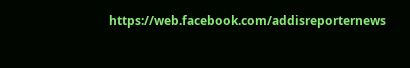https://web.facebook.com/addisreporternews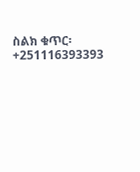ስልክ ቁጥር፡ +251116393393